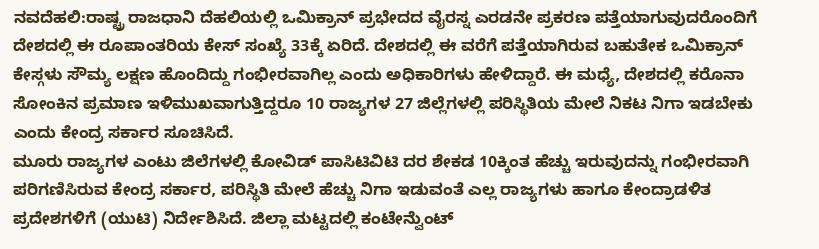ನವದೆಹಲಿ:ರಾಷ್ಟ್ರ ರಾಜಧಾನಿ ದೆಹಲಿಯಲ್ಲಿ ಒಮಿಕ್ರಾನ್ ಪ್ರಭೇದದ ವೈರಸ್ನ ಎರಡನೇ ಪ್ರಕರಣ ಪತ್ತೆಯಾಗುವುದರೊಂದಿಗೆ ದೇಶದಲ್ಲಿ ಈ ರೂಪಾಂತರಿಯ ಕೇಸ್ ಸಂಖ್ಯೆ 33ಕ್ಕೆ ಏರಿದೆ. ದೇಶದಲ್ಲಿ ಈ ವರೆಗೆ ಪತ್ತೆಯಾಗಿರುವ ಬಹುತೇಕ ಒಮಿಕ್ರಾನ್ ಕೇಸ್ಗಳು ಸೌಮ್ಯ ಲಕ್ಷಣ ಹೊಂದಿದ್ದು ಗಂಭೀರವಾಗಿಲ್ಲ ಎಂದು ಅಧಿಕಾರಿಗಳು ಹೇಳಿದ್ದಾರೆ. ಈ ಮಧ್ಯೆ, ದೇಶದಲ್ಲಿ ಕರೊನಾ ಸೋಂಕಿನ ಪ್ರಮಾಣ ಇಳಿಮುಖವಾಗುತ್ತಿದ್ದರೂ 10 ರಾಜ್ಯಗಳ 27 ಜಿಲ್ಲೆಗಳಲ್ಲಿ ಪರಿಸ್ಥಿತಿಯ ಮೇಲೆ ನಿಕಟ ನಿಗಾ ಇಡಬೇಕು ಎಂದು ಕೇಂದ್ರ ಸರ್ಕಾರ ಸೂಚಿಸಿದೆ.
ಮೂರು ರಾಜ್ಯಗಳ ಎಂಟು ಜಿಲೆಗಳಲ್ಲಿ ಕೋವಿಡ್ ಪಾಸಿಟಿವಿಟಿ ದರ ಶೇಕಡ 10ಕ್ಕಿಂತ ಹೆಚ್ಚು ಇರುವುದನ್ನು ಗಂಭೀರವಾಗಿ ಪರಿಗಣಿಸಿರುವ ಕೇಂದ್ರ ಸರ್ಕಾರ, ಪರಿಸ್ಥಿತಿ ಮೇಲೆ ಹೆಚ್ಚು ನಿಗಾ ಇಡುವಂತೆ ಎಲ್ಲ ರಾಜ್ಯಗಳು ಹಾಗೂ ಕೇಂದ್ರಾಡಳಿತ ಪ್ರದೇಶಗಳಿಗೆ (ಯುಟಿ) ನಿರ್ದೇಶಿಸಿದೆ. ಜಿಲ್ಲಾ ಮಟ್ಟದಲ್ಲಿ ಕಂಟೇನ್ವೆುಂಟ್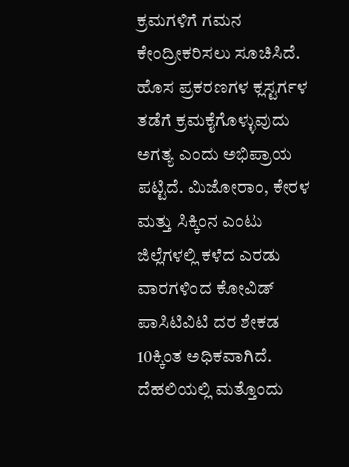ಕ್ರಮಗಳಿಗೆ ಗಮನ ಕೇಂದ್ರೀಕರಿಸಲು ಸೂಚಿಸಿದೆ. ಹೊಸ ಪ್ರಕರಣಗಳ ಕ್ಲಸ್ಟರ್ಗಳ ತಡೆಗೆ ಕ್ರಮಕೈಗೊಳ್ಳುವುದು ಅಗತ್ಯ ಎಂದು ಅಭಿಪ್ರಾಯ ಪಟ್ಟಿದೆ. ಮಿಜೋರಾಂ, ಕೇರಳ ಮತ್ತು ಸಿಕ್ಕಿಂನ ಎಂಟು ಜಿಲ್ಲೆಗಳಲ್ಲಿ ಕಳೆದ ಎರಡು ವಾರಗಳಿಂದ ಕೋವಿಡ್ ಪಾಸಿಟಿವಿಟಿ ದರ ಶೇಕಡ 10ಕ್ಕಿಂತ ಅಧಿಕವಾಗಿದೆ.
ದೆಹಲಿಯಲ್ಲಿ ಮತ್ತೊಂದು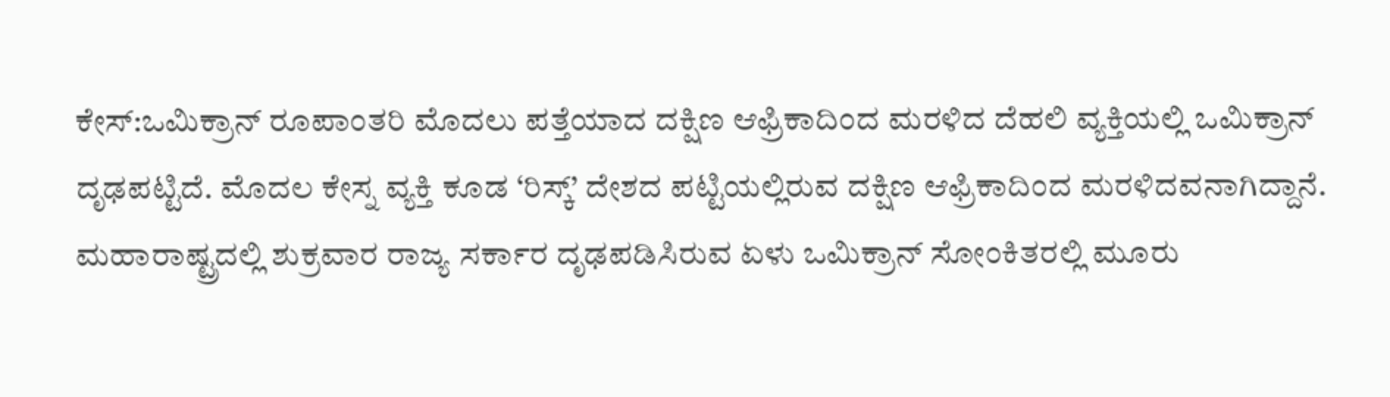ಕೇಸ್:ಒಮಿಕ್ರಾನ್ ರೂಪಾಂತರಿ ಮೊದಲು ಪತ್ತೆಯಾದ ದಕ್ಷಿಣ ಆಫ್ರಿಕಾದಿಂದ ಮರಳಿದ ದೆಹಲಿ ವ್ಯಕ್ತಿಯಲ್ಲಿ ಒಮಿಕ್ರಾನ್ ದೃಢಪಟ್ಟಿದೆ. ಮೊದಲ ಕೇಸ್ನ ವ್ಯಕ್ತಿ ಕೂಡ ‘ರಿಸ್ಕ್’ ದೇಶದ ಪಟ್ಟಿಯಲ್ಲಿರುವ ದಕ್ಷಿಣ ಆಫ್ರಿಕಾದಿಂದ ಮರಳಿದವನಾಗಿದ್ದಾನೆ. ಮಹಾರಾಷ್ಟ್ರದಲ್ಲಿ ಶುಕ್ರವಾರ ರಾಜ್ಯ ಸರ್ಕಾರ ದೃಢಪಡಿಸಿರುವ ಏಳು ಒಮಿಕ್ರಾನ್ ಸೋಂಕಿತರಲ್ಲಿ ಮೂರು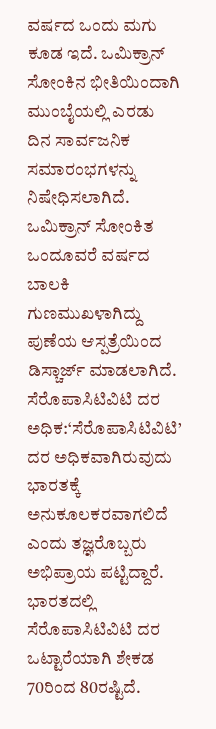ವರ್ಷದ ಒಂದು ಮಗು ಕೂಡ ಇದೆ. ಒಮಿಕ್ರಾನ್ ಸೋಂಕಿನ ಭೀತಿಯಿಂದಾಗಿ ಮುಂಬೈಯಲ್ಲಿ ಎರಡು ದಿನ ಸಾರ್ವಜನಿಕ ಸಮಾರಂಭಗಳನ್ನು ನಿಷೇಧಿಸಲಾಗಿದೆ. ಒಮಿಕ್ರಾನ್ ಸೋಂಕಿತ ಒಂದೂವರೆ ವರ್ಷದ ಬಾಲಕಿ ಗುಣಮುಖಳಾಗಿದ್ದು ಪುಣೆಯ ಆಸ್ಪತ್ರೆಯಿಂದ ಡಿಸ್ಚಾರ್ಜ್ ಮಾಡಲಾಗಿದೆ.
ಸೆರೊಪಾಸಿಟಿವಿಟಿ ದರ ಅಧಿಕ:‘ಸೆರೊಪಾಸಿಟಿವಿಟಿ’ ದರ ಅಧಿಕವಾಗಿರುವುದು ಭಾರತಕ್ಕೆ ಅನುಕೂಲಕರವಾಗಲಿದೆ ಎಂದು ತಜ್ಞರೊಬ್ಬರು ಅಭಿಪ್ರಾಯ ಪಟ್ಟಿದ್ದಾರೆ. ಭಾರತದಲ್ಲಿ ಸೆರೊಪಾಸಿಟಿವಿಟಿ ದರ ಒಟ್ಟಾರೆಯಾಗಿ ಶೇಕಡ 70ರಿಂದ 80ರಷ್ಟಿದೆ.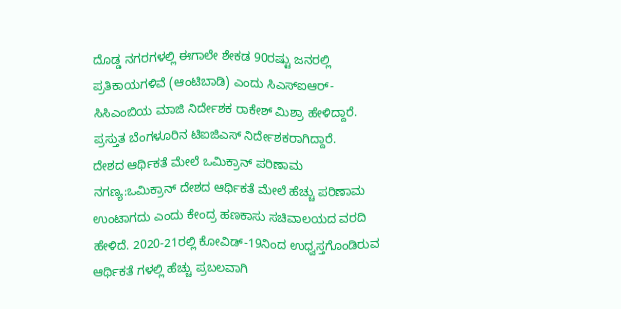ದೊಡ್ಡ ನಗರಗಳಲ್ಲಿ ಈಗಾಲೇ ಶೇಕಡ 90ರಷ್ಟು ಜನರಲ್ಲಿ ಪ್ರತಿಕಾಯಗಳಿವೆ (ಆಂಟಿಬಾಡಿ) ಎಂದು ಸಿಎಸ್ಐಆರ್-ಸಿಸಿಎಂಬಿಯ ಮಾಜಿ ನಿರ್ದೇಶಕ ರಾಕೇಶ್ ಮಿಶ್ರಾ ಹೇಳಿದ್ದಾರೆ. ಪ್ರಸ್ತುತ ಬೆಂಗಳೂರಿನ ಟಿಐಜಿಎಸ್ ನಿರ್ದೇಶಕರಾಗಿದ್ದಾರೆ.
ದೇಶದ ಆರ್ಥಿಕತೆ ಮೇಲೆ ಒಮಿಕ್ರಾನ್ ಪರಿಣಾಮ ನಗಣ್ಯ:ಒಮಿಕ್ರಾನ್ ದೇಶದ ಆರ್ಥಿಕತೆ ಮೇಲೆ ಹೆಚ್ಚು ಪರಿಣಾಮ ಉಂಟಾಗದು ಎಂದು ಕೇಂದ್ರ ಹಣಕಾಸು ಸಚಿವಾಲಯದ ವರದಿ ಹೇಳಿದೆ. 2020-21ರಲ್ಲಿ ಕೋವಿಡ್-19ನಿಂದ ಉಧ್ವಸ್ತಗೊಂಡಿರುವ ಆರ್ಥಿಕತೆ ಗಳಲ್ಲಿ ಹೆಚ್ಚು ಪ್ರಬಲವಾಗಿ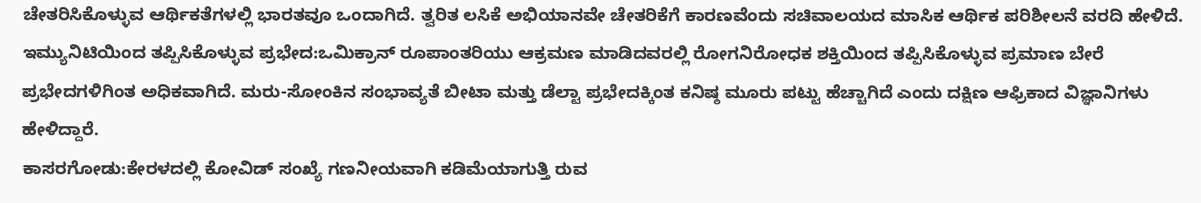ಚೇತರಿಸಿಕೊಳ್ಳುವ ಆರ್ಥಿಕತೆಗಳಲ್ಲಿ ಭಾರತವೂ ಒಂದಾಗಿದೆ. ತ್ವರಿತ ಲಸಿಕೆ ಅಭಿಯಾನವೇ ಚೇತರಿಕೆಗೆ ಕಾರಣವೆಂದು ಸಚಿವಾಲಯದ ಮಾಸಿಕ ಆರ್ಥಿಕ ಪರಿಶೀಲನೆ ವರದಿ ಹೇಳಿದೆ.
ಇಮ್ಯುನಿಟಿಯಿಂದ ತಪ್ಪಿಸಿಕೊಳ್ಳುವ ಪ್ರಭೇದ:ಒಮಿಕ್ರಾನ್ ರೂಪಾಂತರಿಯು ಆಕ್ರಮಣ ಮಾಡಿದವರಲ್ಲಿ ರೋಗನಿರೋಧಕ ಶಕ್ತಿಯಿಂದ ತಪ್ಪಿಸಿಕೊಳ್ಳುವ ಪ್ರಮಾಣ ಬೇರೆ ಪ್ರಭೇದಗಳಿಗಿಂತ ಅಧಿಕವಾಗಿದೆ. ಮರು-ಸೋಂಕಿನ ಸಂಭಾವ್ಯತೆ ಬೀಟಾ ಮತ್ತು ಡೆಲ್ಟಾ ಪ್ರಭೇದಕ್ಕಿಂತ ಕನಿಷ್ಠ ಮೂರು ಪಟ್ಟು ಹೆಚ್ಚಾಗಿದೆ ಎಂದು ದಕ್ಷಿಣ ಆಫ್ರಿಕಾದ ವಿಜ್ಞಾನಿಗಳು ಹೇಳಿದ್ದಾರೆ.
ಕಾಸರಗೋಡು:ಕೇರಳದಲ್ಲಿ ಕೋವಿಡ್ ಸಂಖ್ಯೆ ಗಣನೀಯವಾಗಿ ಕಡಿಮೆಯಾಗುತ್ತಿ ರುವ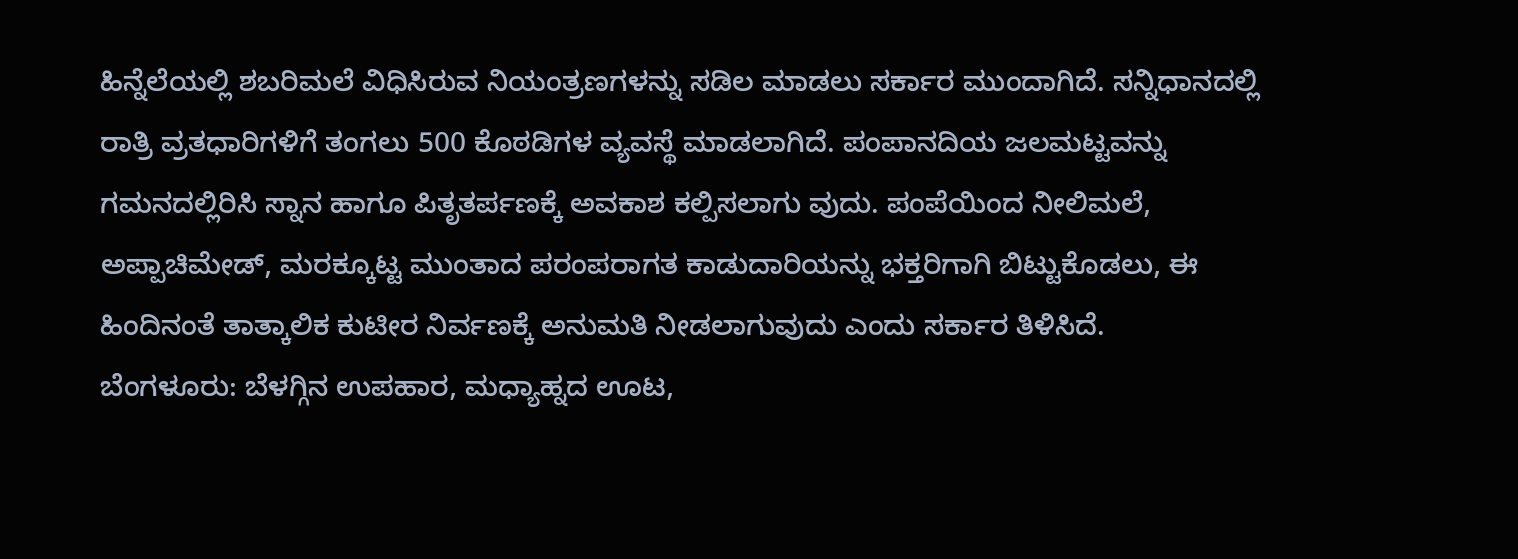ಹಿನ್ನೆಲೆಯಲ್ಲಿ ಶಬರಿಮಲೆ ವಿಧಿಸಿರುವ ನಿಯಂತ್ರಣಗಳನ್ನು ಸಡಿಲ ಮಾಡಲು ಸರ್ಕಾರ ಮುಂದಾಗಿದೆ. ಸನ್ನಿಧಾನದಲ್ಲಿ ರಾತ್ರಿ ವ್ರತಧಾರಿಗಳಿಗೆ ತಂಗಲು 500 ಕೊಠಡಿಗಳ ವ್ಯವಸ್ಥೆ ಮಾಡಲಾಗಿದೆ. ಪಂಪಾನದಿಯ ಜಲಮಟ್ಟವನ್ನು ಗಮನದಲ್ಲಿರಿಸಿ ಸ್ನಾನ ಹಾಗೂ ಪಿತೃತರ್ಪಣಕ್ಕೆ ಅವಕಾಶ ಕಲ್ಪಿಸಲಾಗು ವುದು. ಪಂಪೆಯಿಂದ ನೀಲಿಮಲೆ, ಅಪ್ಪಾಚಿಮೇಡ್, ಮರಕ್ಕೂಟ್ಟ ಮುಂತಾದ ಪರಂಪರಾಗತ ಕಾಡುದಾರಿಯನ್ನು ಭಕ್ತರಿಗಾಗಿ ಬಿಟ್ಟುಕೊಡಲು, ಈ ಹಿಂದಿನಂತೆ ತಾತ್ಕಾಲಿಕ ಕುಟೀರ ನಿರ್ವಣಕ್ಕೆ ಅನುಮತಿ ನೀಡಲಾಗುವುದು ಎಂದು ಸರ್ಕಾರ ತಿಳಿಸಿದೆ.
ಬೆಂಗಳೂರು: ಬೆಳಗ್ಗಿನ ಉಪಹಾರ, ಮಧ್ಯಾಹ್ನದ ಊಟ,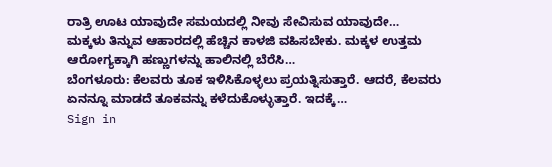ರಾತ್ರಿ ಊಟ ಯಾವುದೇ ಸಮಯದಲ್ಲಿ ನೀವು ಸೇವಿಸುವ ಯಾವುದೇ…
ಮಕ್ಕಳು ತಿನ್ನುವ ಆಹಾರದಲ್ಲಿ ಹೆಚ್ಚಿನ ಕಾಳಜಿ ವಹಿಸಬೇಕು. ಮಕ್ಕಳ ಉತ್ತಮ ಆರೋಗ್ಯಕ್ಕಾಗಿ ಹಣ್ಣುಗಳನ್ನು ಹಾಲಿನಲ್ಲಿ ಬೆರೆಸಿ…
ಬೆಂಗಳೂರು: ಕೆಲವರು ತೂಕ ಇಳಿಸಿಕೊಳ್ಳಲು ಪ್ರಯತ್ನಿಸುತ್ತಾರೆ. ಆದರೆ, ಕೆಲವರು ಏನನ್ನೂ ಮಾಡದೆ ತೂಕವನ್ನು ಕಳೆದುಕೊಳ್ಳುತ್ತಾರೆ. ಇದಕ್ಕೆ…
Sign in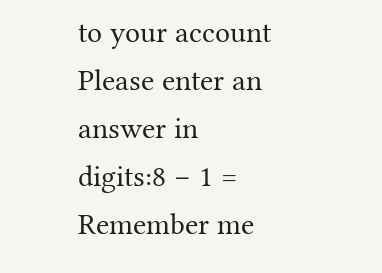to your account
Please enter an answer in digits:8 − 1 =
Remember me